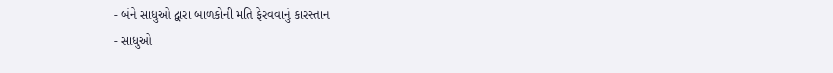- બંને સાધુઓ દ્વારા બાળકોની મતિ ફેરવવાનું કારસ્તાન
- સાધુઓ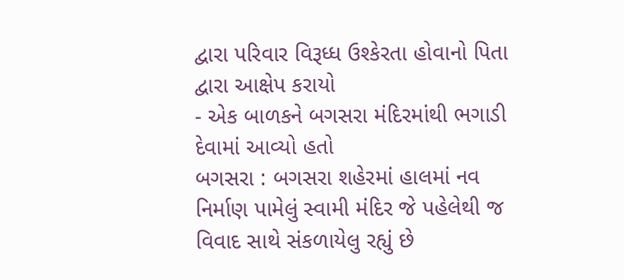દ્વારા પરિવાર વિરૂધ્ધ ઉશ્કેરતા હોવાનો પિતા દ્વારા આક્ષેપ કરાયો
- એક બાળકને બગસરા મંદિરમાંથી ભગાડી દેવામાં આવ્યો હતો
બગસરા : બગસરા શહેરમાં હાલમાં નવ નિર્માણ પામેલું સ્વામી મંદિર જે પહેલેથી જ વિવાદ સાથે સંકળાયેલુ રહ્યું છે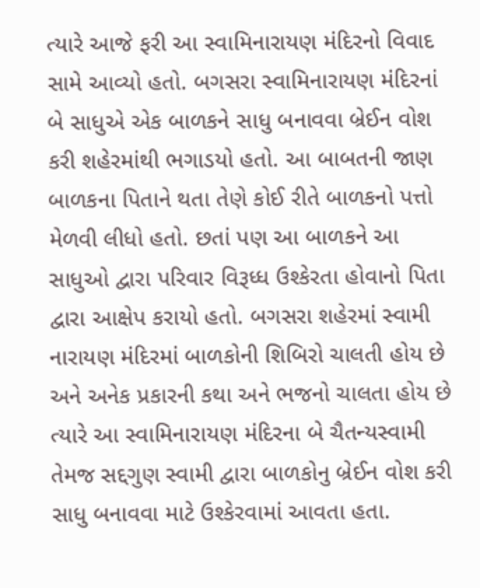ત્યારે આજે ફરી આ સ્વામિનારાયણ મંદિરનો વિવાદ સામે આવ્યો હતો. બગસરા સ્વામિનારાયણ મંદિરનાં બે સાધુએ એક બાળકને સાધુ બનાવવા બ્રેઈન વોશ કરી શહેરમાંથી ભગાડયો હતો. આ બાબતની જાણ બાળકના પિતાને થતા તેણે કોઈ રીતે બાળકનો પત્તો મેળવી લીધો હતો. છતાં પણ આ બાળકને આ સાધુઓ દ્વારા પરિવાર વિરૂધ્ધ ઉશ્કેરતા હોવાનો પિતા દ્વારા આક્ષેપ કરાયો હતો. બગસરા શહેરમાં સ્વામી નારાયણ મંદિરમાં બાળકોની શિબિરો ચાલતી હોય છે અને અનેક પ્રકારની કથા અને ભજનો ચાલતા હોય છે ત્યારે આ સ્વામિનારાયણ મંદિરના બે ચૈતન્યસ્વામી તેમજ સદ્દગુણ સ્વામી દ્વારા બાળકોનુ બ્રેઈન વોશ કરી સાધુ બનાવવા માટે ઉશ્કેરવામાં આવતા હતા.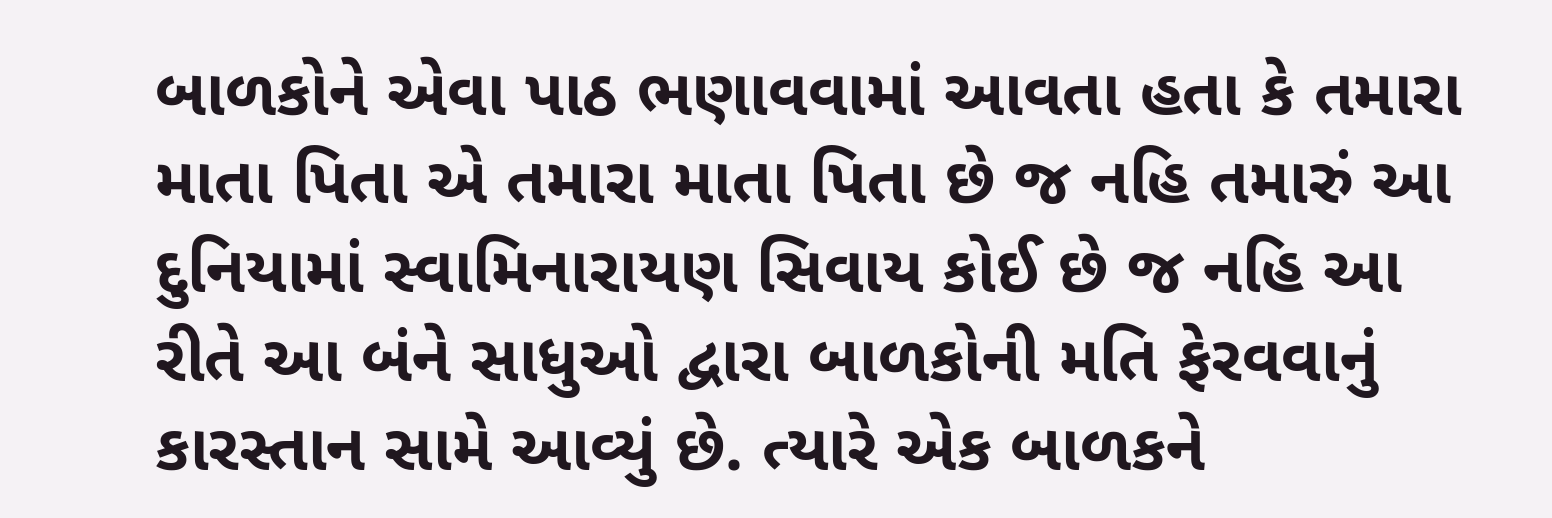બાળકોને એવા પાઠ ભણાવવામાં આવતા હતા કે તમારા માતા પિતા એ તમારા માતા પિતા છે જ નહિ તમારું આ દુનિયામાં સ્વામિનારાયણ સિવાય કોઈ છે જ નહિ આ રીતે આ બંને સાધુઓ દ્વારા બાળકોની મતિ ફેરવવાનું કારસ્તાન સામે આવ્યું છે. ત્યારે એક બાળકને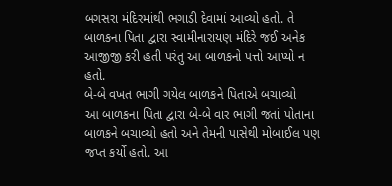બગસરા મંદિરમાંથી ભગાડી દેવામાં આવ્યો હતો. તે બાળકના પિતા દ્વારા સ્વામીનારાયણ મંદિરે જઈ અનેક આજીજી કરી હતી પરંતુ આ બાળકનો પત્તો આપ્યો ન હતો.
બે-બે વખત ભાગી ગયેલ બાળકને પિતાએ બચાવ્યો
આ બાળકના પિતા દ્વારા બે-બે વાર ભાગી જતાં પોતાના બાળકને બચાવ્યો હતો અને તેમની પાસેથી મોબાઈલ પણ જપ્ત કર્યો હતો. આ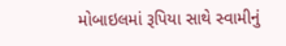મોબાઇલમાં રૂપિયા સાથે સ્વામીનું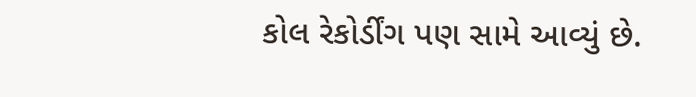કોલ રેકોર્ડીંગ પણ સામે આવ્યું છે.